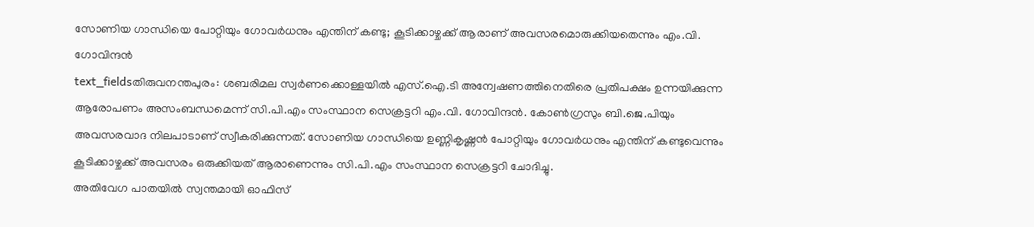സോണിയ ഗാന്ധിയെ പോറ്റിയും ഗോവർധനും എന്തിന് കണ്ടു; കൂടിക്കാഴ്ചക്ക് ആരാണ് അവസരമൊരുക്കിയതെന്നും എം.വി. ഗോവിന്ദൻ
text_fieldsതിരുവനന്തപുരം: ശബരിമല സ്വർണക്കൊള്ളയിൽ എസ്.ഐ.ടി അന്വേഷണത്തിനെതിരെ പ്രതിപക്ഷം ഉന്നയിക്കുന്ന ആരോപണം അസംബന്ധമെന്ന് സി.പി.എം സംസ്ഥാന സെക്രട്ടറി എം.വി. ഗോവിന്ദൻ. കോൺഗ്രസും ബി.ജെ.പിയും അവസരവാദ നിലപാടാണ് സ്വീകരിക്കുന്നത്. സോണിയ ഗാന്ധിയെ ഉണ്ണികൃഷ്ണൻ പോറ്റിയും ഗോവർധനും എന്തിന് കണ്ടുവെന്നും കൂടിക്കാഴ്ചക്ക് അവസരം ഒരുക്കിയത് ആരാണെന്നും സി.പി.എം സംസ്ഥാന സെക്രട്ടറി ചോദിച്ചു.
അതിവേഗ പാതയിൽ സ്വന്തമായി ഓഫിസ്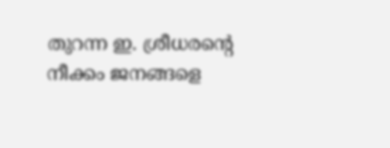തുറന്ന ഇ. ശ്രീധരന്റെ നീക്കം ജനങ്ങളെ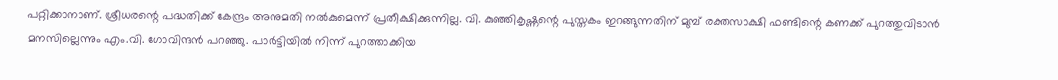പറ്റിക്കാനാണ്. ശ്രീധരന്റെ പദ്ധതിക്ക് കേന്ദ്രം അനുമതി നൽകുമെന്ന് പ്രതീക്ഷിക്കുന്നില്ല. വി. കുഞ്ഞികൃഷ്ണന്റെ പുസ്തകം ഇറങ്ങുന്നതിന് മുമ്പ് രക്തസാക്ഷി ഫണ്ടിന്റെ കണക്ക് പുറത്തുവിടാൻ മനസില്ലെന്നും എം.വി. ഗോവിന്ദൻ പറഞ്ഞു. പാർട്ടിയിൽ നിന്ന് പുറത്താക്കിയ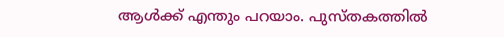ആൾക്ക് എന്തും പറയാം. പുസ്തകത്തിൽ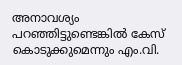അനാവശ്യം പറഞ്ഞിട്ടുണ്ടെങ്കിൽ കേസ് കൊടുക്കുമെന്നും എം.വി.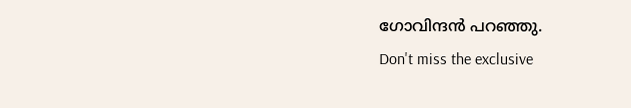ഗോവിന്ദൻ പറഞ്ഞു.
Don't miss the exclusive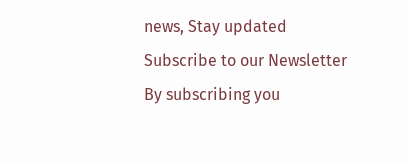news, Stay updated
Subscribe to our Newsletter
By subscribing you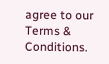agree to our Terms & Conditions.